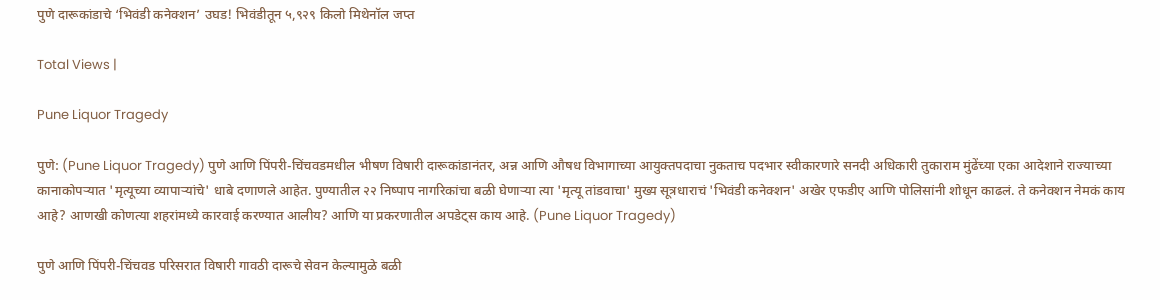पुणे दारूकांडाचे ‘भिवंडी कनेक्शन’ उघड! भिवंडीतून ५,९२९ किलो मिथेनॉल जप्त

Total Views |

Pune Liquor Tragedy

पुणे: (Pune Liquor Tragedy) पुणे आणि पिंपरी-चिंचवडमधील भीषण विषारी दारूकांडानंतर, अन्न आणि औषध विभागाच्या आयुक्तपदाचा नुकताच पदभार स्वीकारणारे सनदी अधिकारी तुकाराम मुंढेंच्या एका आदेशाने राज्याच्या कानाकोपऱ्यात 'मृत्यूच्या व्यापाऱ्यांचे' धाबे दणाणले आहेत. पुण्यातील २२ निष्पाप नागरिकांचा बळी घेणाऱ्या त्या 'मृत्यू तांडवाचा' मुख्य सूत्रधाराचं 'भिवंडी कनेक्शन' अखेर एफडीए आणि पोलिसांनी शोधून काढलं. ते कनेक्शन नेमकं काय आहे? आणखी कोणत्या शहरांमध्ये कारवाई करण्यात आलीय? आणि या प्रकरणातील अपडेट्स काय आहे. (Pune Liquor Tragedy)

पुणे आणि पिंपरी-चिंचवड परिसरात विषारी गावठी दारूचे सेवन केल्यामुळे बळी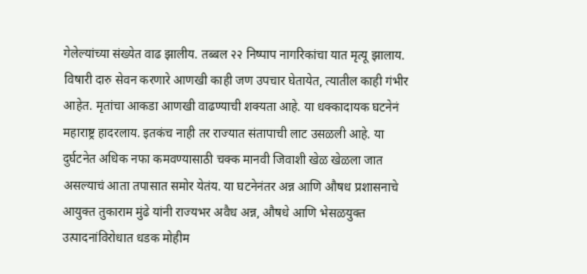गेलेल्यांच्या संख्येत वाढ झालीय. तब्बल २२ निष्पाप नागरिकांचा यात मृत्यू झालाय. विषारी दारु सेवन करणारे आणखी काही जण उपचार घेतायेत, त्यातील काही गंभीर आहेत. मृतांचा आकडा आणखी वाढण्याची शक्यता आहे. या धक्कादायक घटनेनं महाराष्ट्र हादरलाय. इतकंच नाही तर राज्यात संतापाची लाट उसळली आहे. या दुर्घटनेत अधिक नफा कमवण्यासाठी चक्क मानवी जिवाशी खेळ खेळला जात असल्याचं आता तपासात समोर येतंय. या घटनेनंतर अन्न आणि औषध प्रशासनाचे आयुक्त तुकाराम मुंढे यांनी राज्यभर अवैध अन्न, औषधे आणि भेसळयुक्त उत्पादनांविरोधात धडक मोहीम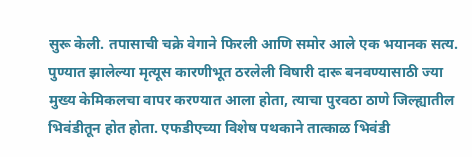सुरू केली. तपासाची चक्रे वेगाने फिरली आणि समोर आले एक भयानक सत्य. पुण्यात झालेल्या मृत्यूस कारणीभूत ठरलेली विषारी दारू बनवण्यासाठी ज्या मुख्य केमिकलचा वापर करण्यात आला होता, त्याचा पुरवठा ठाणे जिल्ह्यातील भिवंडीतून होत होता. एफडीएच्या विशेष पथकाने तात्काळ भिवंडी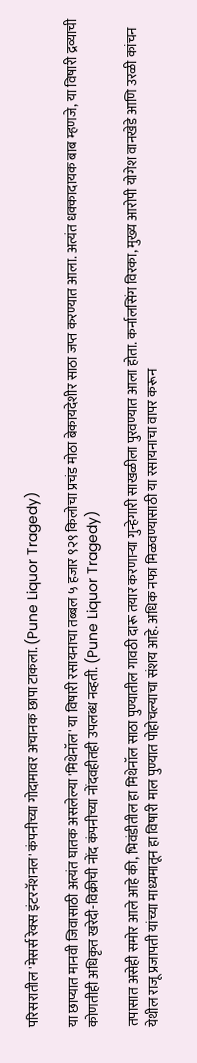परिसरातील 'मेसर्स रेक्स इंटरनॅशनल' कंपनीच्या गोदामावर अचानक छापा टाकला. (Pune Liquor Tragedy)

या छाप्यात मानवी जिवासाठी अत्यंत घातक असलेल्या 'मिथेनॉल' या विषारी रसायनाचा तब्बल ५ हजार ९२९ किलोचा प्रचंड मोठा बेकायदेशीर साठा जप्त करण्यात आला. अत्यंत धक्कादायक बाब म्हणजे, या विषारी द्रव्याची कोणतीही अधिकृत खरेदी-विक्रीची नोंद कंपनीच्या नोंदवहीतही उपलब्ध नव्हती. (Pune Liquor Tragedy)

तपासात असेही समोर आले आहे की, भिवंडीतील हा मिथेनॉल साठा पुण्यातील गावठी दारू तयार करणाऱ्या गुन्हेगारी साखळीला पुरवण्यात आला होता. कर्नालसिंग विरका, मुख्य आरोपी योगेश वानखेडे आणि उरळी कांचन येथील राजू प्रजापती यांच्या माध्यमातून हा विषारी माल पुण्यात पोहोचल्याचा संशय आहे. अधिक नफा मिळवण्यासाठी या रसायनाचा वापर करून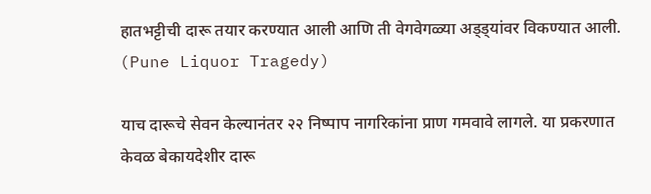हातभट्टीची दारू तयार करण्यात आली आणि ती वेगवेगळ्या अड्ड्यांवर विकण्यात आली. (Pune Liquor Tragedy)

याच दारूचे सेवन केल्यानंतर २२ निष्पाप नागरिकांना प्राण गमवावे लागले. या प्रकरणात केवळ बेकायदेशीर दारू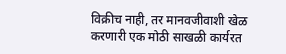विक्रीच नाही, तर मानवजीवाशी खेळ करणारी एक मोठी साखळी कार्यरत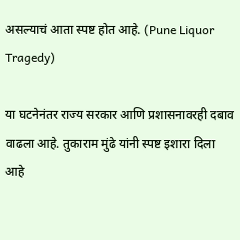असल्याचं आता स्पष्ट होत आहे. (Pune Liquor Tragedy)

या घटनेनंतर राज्य सरकार आणि प्रशासनावरही दबाव वाढला आहे. तुकाराम मुंढे यांनी स्पष्ट इशारा दिला आहे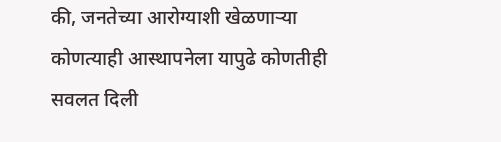की, जनतेच्या आरोग्याशी खेळणाऱ्या कोणत्याही आस्थापनेला यापुढे कोणतीही सवलत दिली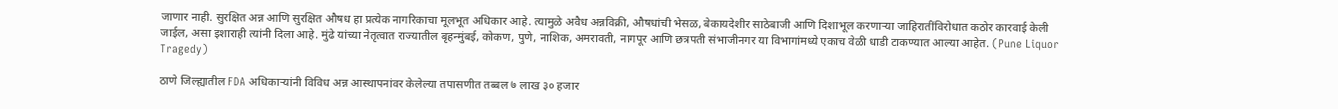जाणार नाही. सुरक्षित अन्न आणि सुरक्षित औषध हा प्रत्येक नागरिकाचा मूलभूत अधिकार आहे. त्यामुळे अवैध अन्नविक्री, औषधांची भेसळ, बेकायदेशीर साठेबाजी आणि दिशाभूल करणाऱ्या जाहिरातींविरोधात कठोर कारवाई केली जाईल, असा इशाराही त्यांनी दिला आहे. मुंढे यांच्या नेतृत्वात राज्यातील बृहन्मुंबई, कोकण, पुणे, नाशिक, अमरावती, नागपूर आणि छत्रपती संभाजीनगर या विभागांमध्ये एकाच वेळी धाडी टाकण्यात आल्या आहेत. (Pune Liquor Tragedy)

ठाणे जिल्ह्यातील FDA अधिकाऱ्यांनी विविध अन्न आस्थापनांवर केलेल्या तपासणीत तब्बल ७ लाख ३० हजार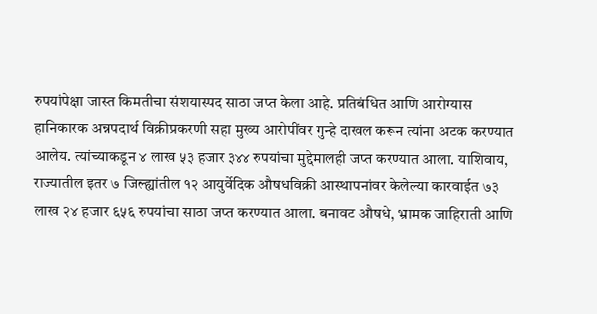रुपयांपेक्षा जास्त किमतीचा संशयास्पद साठा जप्त केला आहे. प्रतिबंधित आणि आरोग्यास हानिकारक अन्नपदार्थ विक्रीप्रकरणी सहा मुख्य आरोपींवर गुन्हे दाखल करून त्यांना अटक करण्यात आलेय. त्यांच्याकडून ४ लाख ५३ हजार ३४४ रुपयांचा मुद्देमालही जप्त करण्यात आला. याशिवाय, राज्यातील इतर ७ जिल्ह्यांतील १२ आयुर्वेदिक औषधविक्री आस्थापनांवर केलेल्या कारवाईत ७३ लाख २४ हजार ६५६ रुपयांचा साठा जप्त करण्यात आला. बनावट औषधे, भ्रामक जाहिराती आणि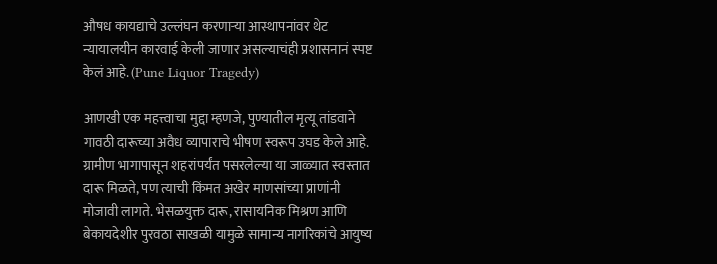औषध कायद्याचे उल्लंघन करणाऱ्या आस्थापनांवर थेट न्यायालयीन कारवाई केली जाणार असल्याचंही प्रशासनानं स्पष्ट केलं आहे. (Pune Liquor Tragedy)

आणखी एक महत्त्वाचा मुद्दा म्हणजे, पुण्यातील मृत्यू तांडवाने गावठी दारूच्या अवैध व्यापाराचे भीषण स्वरूप उघड केले आहे. ग्रामीण भागापासून शहरांपर्यंत पसरलेल्या या जाळ्यात स्वस्तात दारू मिळते, पण त्याची किंमत अखेर माणसांच्या प्राणांनी मोजावी लागते. भेसळयुक्त दारू, रासायनिक मिश्रण आणि बेकायदेशीर पुरवठा साखळी यामुळे सामान्य नागरिकांचे आयुष्य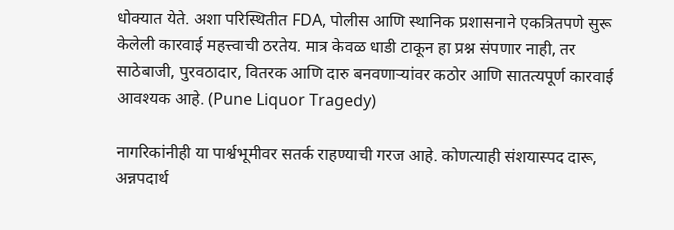धोक्यात येते. अशा परिस्थितीत FDA, पोलीस आणि स्थानिक प्रशासनाने एकत्रितपणे सुरू केलेली कारवाई महत्त्वाची ठरतेय. मात्र केवळ धाडी टाकून हा प्रश्न संपणार नाही, तर साठेबाजी, पुरवठादार, वितरक आणि दारु बनवणाऱ्यांवर कठोर आणि सातत्यपूर्ण कारवाई आवश्यक आहे. (Pune Liquor Tragedy)

नागरिकांनीही या पार्श्वभूमीवर सतर्क राहण्याची गरज आहे. कोणत्याही संशयास्पद दारू, अन्नपदार्थ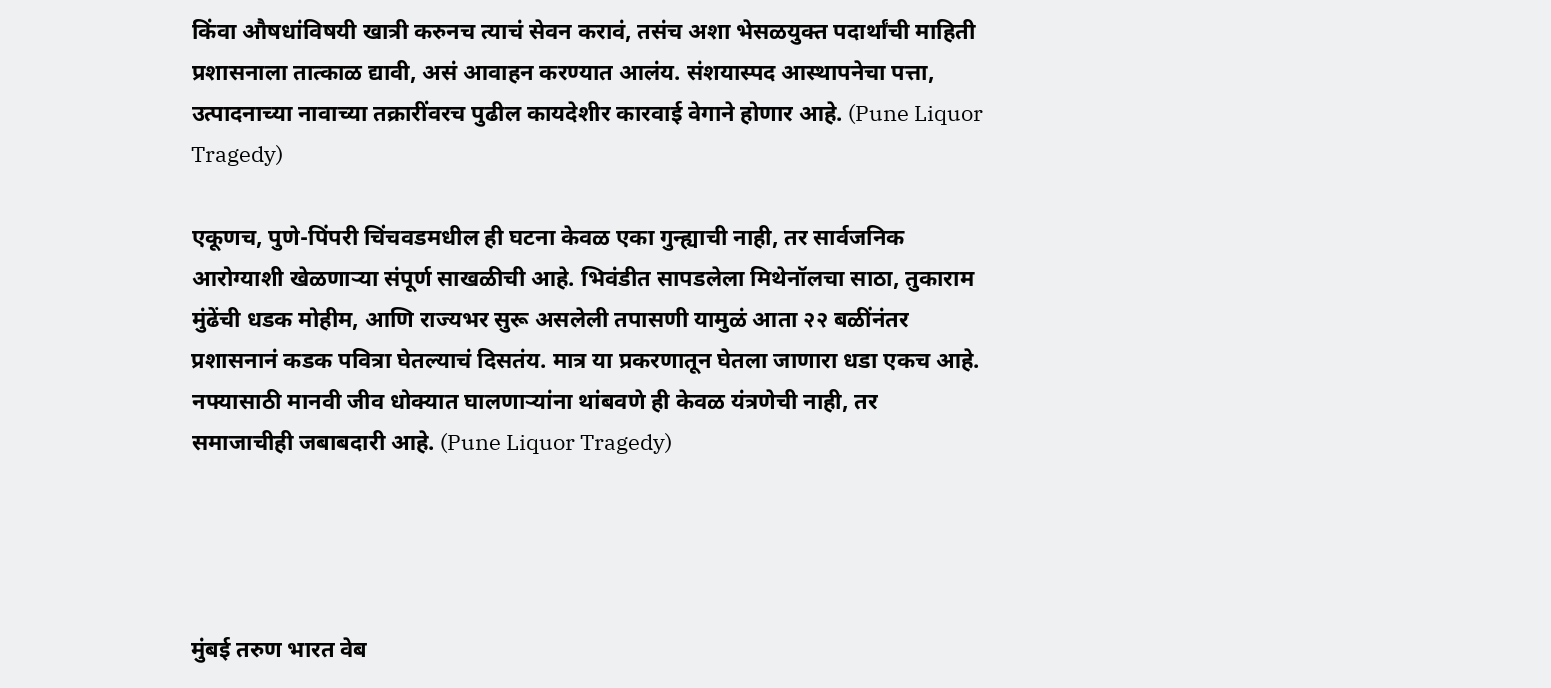किंवा औषधांविषयी खात्री करुनच त्याचं सेवन करावं, तसंच अशा भेसळयुक्त पदार्थांची माहिती प्रशासनाला तात्काळ द्यावी, असं आवाहन करण्यात आलंय. संशयास्पद आस्थापनेचा पत्ता, उत्पादनाच्या नावाच्या तक्रारींवरच पुढील कायदेशीर कारवाई वेगाने होणार आहे. (Pune Liquor Tragedy)

एकूणच, पुणे-पिंपरी चिंचवडमधील ही घटना केवळ एका गुन्ह्याची नाही, तर सार्वजनिक आरोग्याशी खेळणाऱ्या संपूर्ण साखळीची आहे. भिवंडीत सापडलेला मिथेनॉलचा साठा, तुकाराम मुंढेंची धडक मोहीम, आणि राज्यभर सुरू असलेली तपासणी यामुळं आता २२ बळींनंतर प्रशासनानं कडक पवित्रा घेतल्याचं दिसतंय. मात्र या प्रकरणातून घेतला जाणारा धडा एकच आहे. नफ्यासाठी मानवी जीव धोक्यात घालणाऱ्यांना थांबवणे ही केवळ यंत्रणेची नाही, तर समाजाचीही जबाबदारी आहे. (Pune Liquor Tragedy)




मुंबई तरुण भारत वेब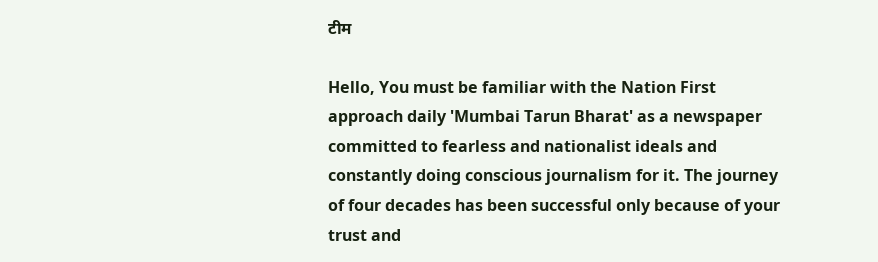टीम

Hello, You must be familiar with the Nation First approach daily 'Mumbai Tarun Bharat' as a newspaper committed to fearless and nationalist ideals and constantly doing conscious journalism for it. The journey of four decades has been successful only because of your trust and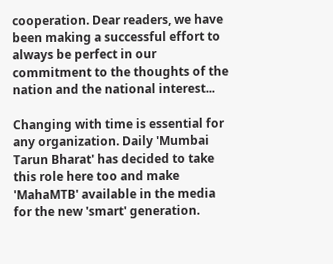cooperation. Dear readers, we have been making a successful effort to always be perfect in our commitment to the thoughts of the nation and the national interest...

Changing with time is essential for any organization. Daily 'Mumbai Tarun Bharat' has decided to take this role here too and make 'MahaMTB' available in the media for the new 'smart' generation.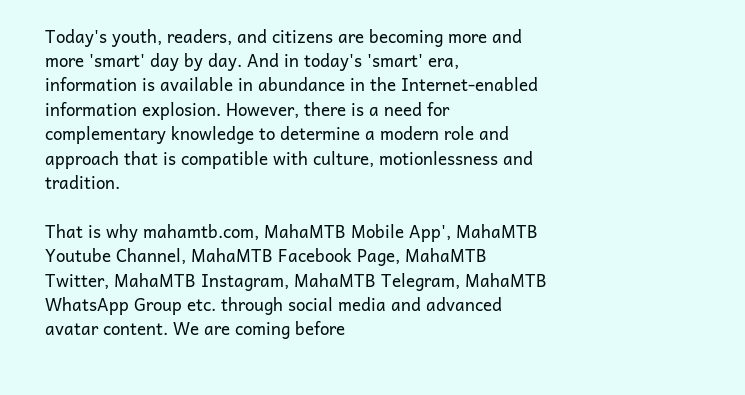Today's youth, readers, and citizens are becoming more and more 'smart' day by day. And in today's 'smart' era, information is available in abundance in the Internet-enabled information explosion. However, there is a need for complementary knowledge to determine a modern role and approach that is compatible with culture, motionlessness and tradition.

That is why mahamtb.com, MahaMTB Mobile App', MahaMTB Youtube Channel, MahaMTB Facebook Page, MahaMTB Twitter, MahaMTB Instagram, MahaMTB Telegram, MahaMTB WhatsApp Group etc. through social media and advanced avatar content. We are coming before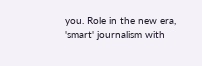you. Role in the new era, 'smart' journalism with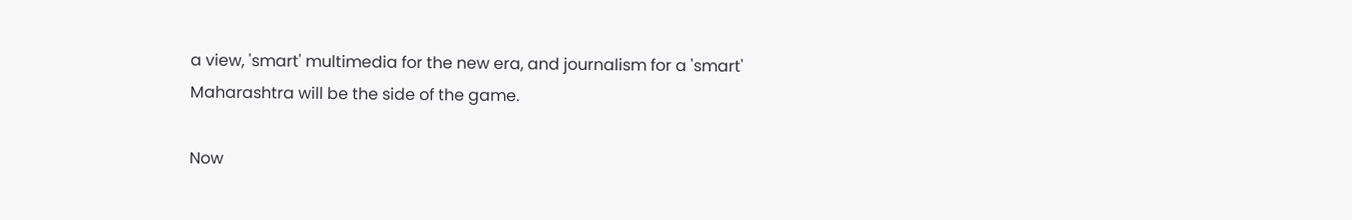a view, 'smart' multimedia for the new era, and journalism for a 'smart' Maharashtra will be the side of the game.

Now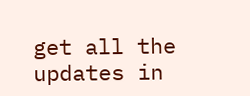get all the updates in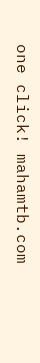one click! mahamtb.com